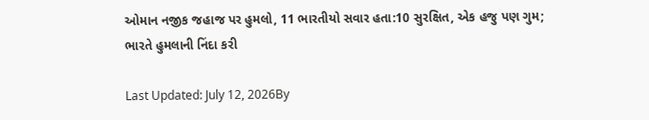ઓમાન નજીક જહાજ પર હુમલો, 11 ભારતીયો સવાર હતા:10 સુરક્ષિત, એક હજુ પણ ગુમ; ભારતે હુમલાની નિંદા કરી

Last Updated: July 12, 2026By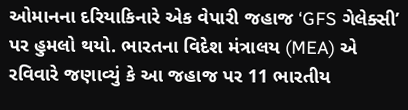ઓમાનના દરિયાકિનારે એક વેપારી જહાજ ‘GFS ગેલેક્સી’ પર હુમલો થયો. ભારતના વિદેશ મંત્રાલય (MEA) એ રવિવારે જણાવ્યું કે આ જહાજ પર 11 ભારતીય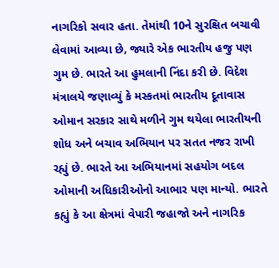નાગરિકો સવાર હતા. તેમાંથી 10ને સુરક્ષિત બચાવી લેવામાં આવ્યા છે, જ્યારે એક ભારતીય હજુ પણ ગુમ છે. ભારતે આ હુમલાની નિંદા કરી છે. વિદેશ મંત્રાલયે જણાવ્યું કે મસ્કતમાં ભારતીય દૂતાવાસ ઓમાન સરકાર સાથે મળીને ગુમ થયેલા ભારતીયની શોધ અને બચાવ અભિયાન પર સતત નજર રાખી રહ્યું છે. ભારતે આ અભિયાનમાં સહયોગ બદલ ઓમાની અધિકારીઓનો આભાર પણ માન્યો. ભારતે કહ્યું કે આ ક્ષેત્રમાં વેપારી જહાજો અને નાગરિક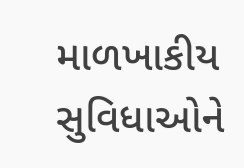માળખાકીય સુવિધાઓને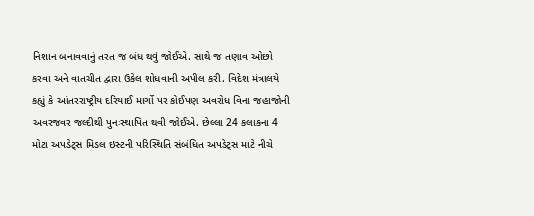નિશાન બનાવવાનું તરત જ બંધ થવું જોઈએ. સાથે જ તણાવ ઓછો કરવા અને વાતચીત દ્વારા ઉકેલ શોધવાની અપીલ કરી. વિદેશ મંત્રાલયે કહ્યું કે આંતરરાષ્ટ્રીય દરિયાઈ માર્ગો પર કોઈપણ અવરોધ વિના જહાજોની અવરજવર જલ્દીથી પુનઃસ્થાપિત થવી જોઈએ. છેલ્લા 24 કલાકના 4 મોટા અપડેટ્સ મિડલ ઇસ્ટની પરિસ્થિતિ સંબંધિત અપડેટ્સ માટે નીચે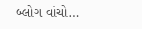બ્લોગ વાંચો…